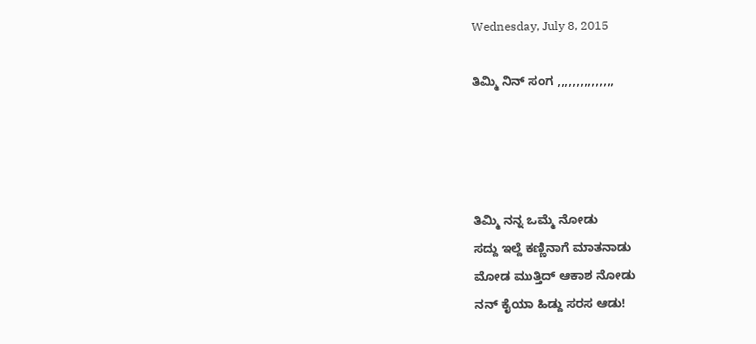Wednesday, July 8, 2015

ತಿಮ್ಮಿ ನಿನ್ ಸಂಗ ,,,,,,,,,,,,,,,




ತಿಮ್ಮಿ ನನ್ನ ಒಮ್ಮೆ ನೋಡು
ಸದ್ದು ಇಲ್ದೆ ಕಣ್ಣಿನಾಗೆ ಮಾತನಾಡು
ಮೋಡ ಮುತ್ತಿದ್ ಆಕಾಶ ನೋಡು
ನನ್ ಕೈಯಾ ಹಿಡ್ದು ಸರಸ ಆಡು!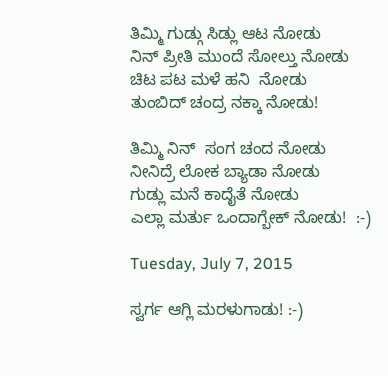ತಿಮ್ಮಿ ಗುಡ್ಗು ಸಿಡ್ಲು ಆಟ ನೋಡು
ನಿನ್ ಪ್ರೀತಿ ಮುಂದೆ ಸೋಲ್ತು ನೋಡು
ಚಿಟ ಪಟ ಮಳೆ ಹನಿ  ನೋಡು
ತುಂಬಿದ್ ಚಂದ್ರ ನಕ್ಕಾ ನೋಡು!

ತಿಮ್ಮಿ ನಿನ್  ಸಂಗ ಚಂದ ನೋಡು
ನೀನಿದ್ರೆ ಲೋಕ ಬ್ಯಾಡಾ ನೋಡು
ಗುಡ್ಲು ಮನೆ ಕಾದೈತೆ ನೋಡು
ಎಲ್ಲಾ ಮರ್ತು ಒಂದಾಗ್ಬೇಕ್ ನೋಡು!  :-)

Tuesday, July 7, 2015

ಸ್ವರ್ಗ ಆಗ್ಲಿ ಮರಳುಗಾಡು! :-)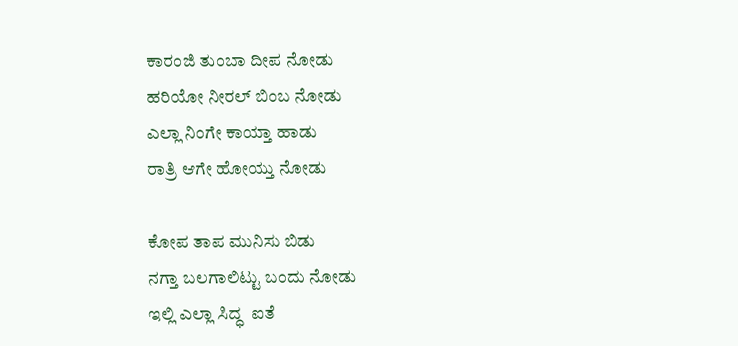ಕಾರಂಜಿ ತುಂಬಾ ದೀಪ ನೋಡು
ಹರಿಯೋ ನೀರಲ್ ಬಿಂಬ ನೋಡು
ಎಲ್ಲಾ ನಿಂಗೇ ಕಾಯ್ತಾ ಹಾಡು
ರಾತ್ರಿ ಆಗೇ ಹೋಯ್ತು ನೋಡು

ಕೋಪ ತಾಪ ಮುನಿಸು ಬಿಡು
ನಗ್ತಾ ಬಲಗಾಲಿಟ್ಟು ಬಂದು ನೋಡು
ಇಲ್ಲಿ ಎಲ್ಲಾ ಸಿದ್ಧ  ಐತೆ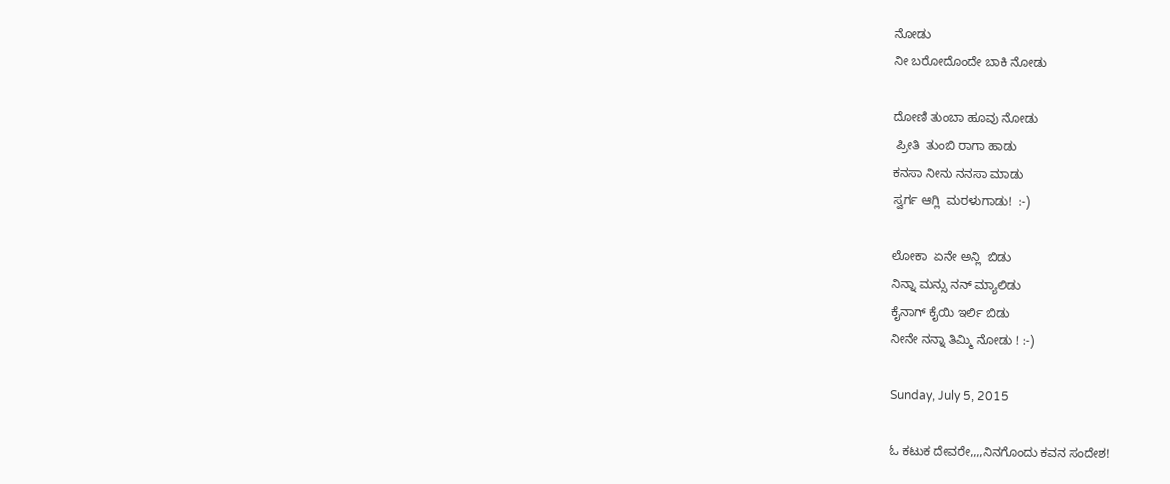ನೋಡು
ನೀ ಬರೋದೊಂದೇ ಬಾಕಿ ನೋಡು

ದೋಣಿ ತುಂಬಾ ಹೂವು ನೋಡು
 ಪ್ರೀತಿ  ತುಂಬಿ ರಾಗಾ ಹಾಡು
ಕನಸಾ ನೀನು ನನಸಾ ಮಾಡು
ಸ್ವರ್ಗ ಆಗ್ಲಿ  ಮರಳುಗಾಡು!  :-)

ಲೋಕಾ  ಏನೇ ಅನ್ಲಿ  ಬಿಡು
ನಿನ್ನಾ ಮನ್ಸು ನನ್ ಮ್ಯಾಲಿಡು
ಕೈನಾಗ್ ಕೈಯಿ ಇರ್ಲಿ ಬಿಡು
ನೀನೇ ನನ್ನಾ ತಿಮ್ಮಿ ನೋಡು ! :-)

Sunday, July 5, 2015

ಓ ಕಟುಕ ದೇವರೇ,,,,ನಿನಗೊಂದು ಕವನ ಸಂದೇಶ!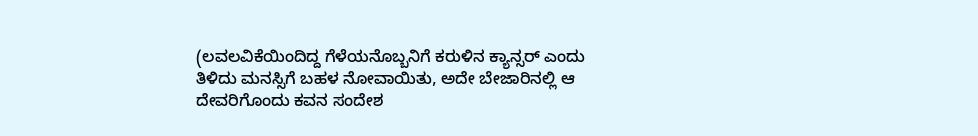(ಲವಲವಿಕೆಯಿಂದಿದ್ದ ಗೆಳೆಯನೊಬ್ಬನಿಗೆ ಕರುಳಿನ ಕ್ಯಾನ್ಸರ್ ಎಂದು ತಿಳಿದು ಮನಸ್ಸಿಗೆ ಬಹಳ ನೋವಾಯಿತು, ಅದೇ ಬೇಜಾರಿನಲ್ಲಿ ಆ ದೇವರಿಗೊಂದು ಕವನ ಸಂದೇಶ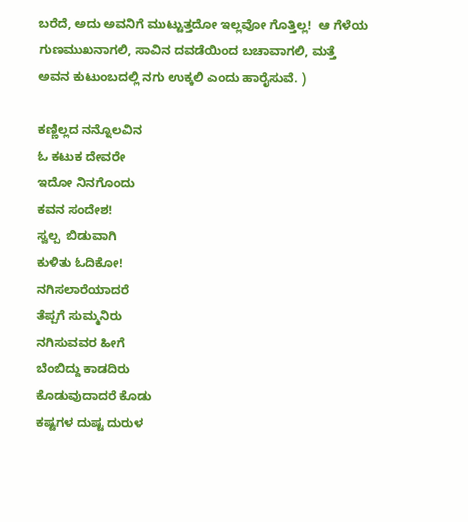ಬರೆದೆ, ಅದು ಅವನಿಗೆ ಮುಟ್ಟುತ್ತದೋ ಇಲ್ಲವೋ ಗೊತ್ತಿಲ್ಲ!  ಆ ಗೆಳೆಯ ಗುಣಮುಖನಾಗಲಿ, ಸಾವಿನ ದವಡೆಯಿಂದ ಬಚಾವಾಗಲಿ, ಮತ್ತೆ ಅವನ ಕುಟುಂಬದಲ್ಲಿ ನಗು ಉಕ್ಕಲಿ ಎಂದು ಹಾರೈಸುವೆ. )

ಕಣ್ಣಿಲ್ಲದ ನನ್ನೊಲವಿನ
ಓ ಕಟುಕ ದೇವರೇ
ಇದೋ ನಿನಗೊಂದು
ಕವನ ಸಂದೇಶ!
ಸ್ವಲ್ಪ  ಬಿಡುವಾಗಿ
ಕುಳಿತು ಓದಿಕೋ!
ನಗಿಸಲಾರೆಯಾದರೆ
ತೆಪ್ಪಗೆ ಸುಮ್ಮನಿರು
ನಗಿಸುವವರ ಹೀಗೆ
ಬೆಂಬಿದ್ದು ಕಾಡದಿರು
ಕೊಡುವುದಾದರೆ ಕೊಡು
ಕಷ್ಟಗಳ ದುಷ್ಟ ದುರುಳ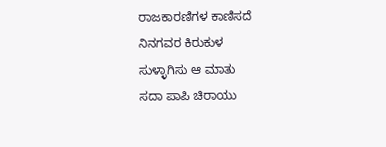ರಾಜಕಾರಣಿಗಳ ಕಾಣಿಸದೆ
ನಿನಗವರ ಕಿರುಕುಳ
ಸುಳ್ಳಾಗಿಸು ಆ ಮಾತು
ಸದಾ ಪಾಪಿ ಚಿರಾಯು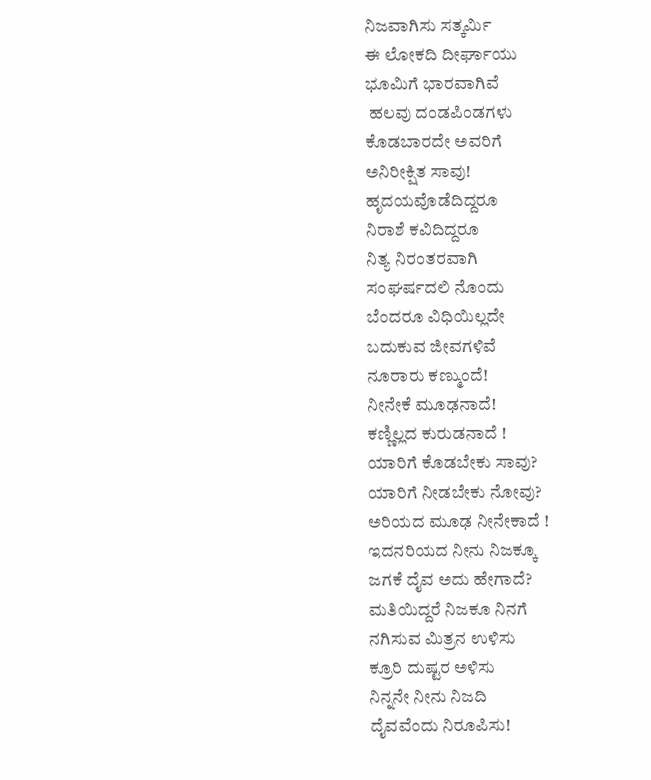ನಿಜವಾಗಿಸು ಸತ್ಕರ್ಮಿ
ಈ ಲೋಕದಿ ದೀರ್ಘಾಯು
ಭೂಮಿಗೆ ಭಾರವಾಗಿವೆ
 ಹಲವು ದಂಡಪಿಂಡಗಳು
ಕೊಡಬಾರದೇ ಅವರಿಗೆ
ಅನಿರೀಕ್ಷಿತ ಸಾವು!
ಹೃದಯವೊಡೆದಿದ್ದರೂ
ನಿರಾಶೆ ಕವಿದಿದ್ದರೂ
ನಿತ್ಯ ನಿರಂತರವಾಗಿ
ಸಂಘರ್ಷದಲಿ ನೊಂದು
ಬೆಂದರೂ ವಿಧಿಯಿಲ್ಲದೇ
ಬದುಕುವ ಜೀವಗಳಿವೆ
ನೂರಾರು ಕಣ್ಮುಂದೆ!
ನೀನೇಕೆ ಮೂಢನಾದೆ!
ಕಣ್ಣಿಲ್ಲದ ಕುರುಡನಾದೆ !
ಯಾರಿಗೆ ಕೊಡಬೇಕು ಸಾವು?
ಯಾರಿಗೆ ನೀಡಬೇಕು ನೋವು?
ಅರಿಯದ ಮೂಢ ನೀನೇಕಾದೆ !
ಇದನರಿಯದ ನೀನು ನಿಜಕ್ಕೂ
ಜಗಕೆ ದೈವ ಅದು ಹೇಗಾದೆ?
ಮತಿಯಿದ್ದರೆ ನಿಜಕೂ ನಿನಗೆ
ನಗಿಸುವ ಮಿತ್ರನ ಉಳಿಸು
ಕ್ರೂರಿ ದುಷ್ಟರ ಅಳಿಸು
ನಿನ್ನನೇ ನೀನು ನಿಜದಿ
ದೈವವೆಂದು ನಿರೂಪಿಸು!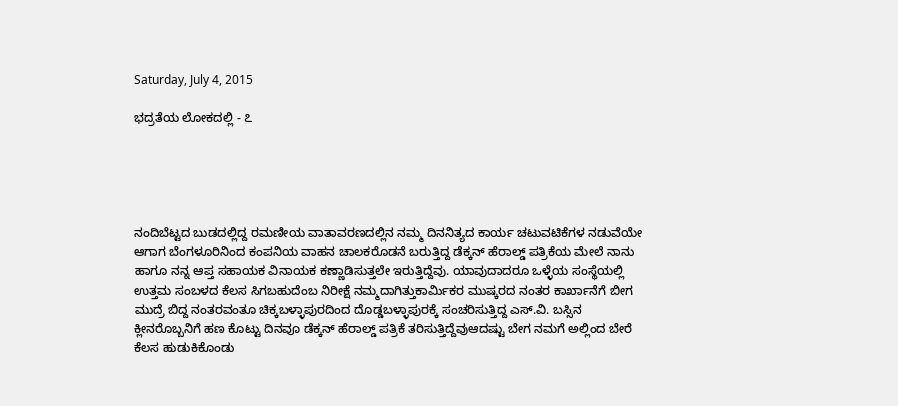Saturday, July 4, 2015

ಭದ್ರತೆಯ ಲೋಕದಲ್ಲಿ - ೭





ನಂದಿಬೆಟ್ಟದ ಬುಡದಲ್ಲಿದ್ದ ರಮಣೀಯ ವಾತಾವರಣದಲ್ಲಿನ ನಮ್ಮ ದಿನನಿತ್ಯದ ಕಾರ್ಯ ಚಟುವಟಿಕೆಗಳ ನಡುವೆಯೇ ಆಗಾಗ ಬೆಂಗಳೂರಿನಿಂದ ಕಂಪನಿಯ ವಾಹನ ಚಾಲಕರೊಡನೆ ಬರುತ್ತಿದ್ದ ಡೆಕ್ಕನ್ ಹೆರಾಲ್ಡ್ ಪತ್ರಿಕೆಯ ಮೇಲೆ ನಾನು ಹಾಗೂ ನನ್ನ ಆಪ್ತ ಸಹಾಯಕ ವಿನಾಯಕ ಕಣ್ಣಾಡಿಸುತ್ತಲೇ ಇರುತ್ತಿದ್ದೆವು. ಯಾವುದಾದರೂ ಒಳ್ಳೆಯ ಸಂಸ್ಥೆಯಲ್ಲಿ ಉತ್ತಮ ಸಂಬಳದ ಕೆಲಸ ಸಿಗಬಹುದೆಂಬ ನಿರೀಕ್ಷೆ ನಮ್ಮದಾಗಿತ್ತುಕಾರ್ಮಿಕರ ಮುಷ್ಕರದ ನಂತರ ಕಾರ್ಖಾನೆಗೆ ಬೀಗ ಮುದ್ರೆ ಬಿದ್ದ ನಂತರವಂತೂ ಚಿಕ್ಕಬಳ್ಳಾಪುರದಿಂದ ದೊಡ್ಡಬಳ್ಳಾಪುರಕ್ಕೆ ಸಂಚರಿಸುತ್ತಿದ್ದ ಎಸ್.ವಿ. ಬಸ್ಸಿನ ಕ್ಲೀನರೊಬ್ಬನಿಗೆ ಹಣ ಕೊಟ್ಟು ದಿನವೂ ಡೆಕ್ಕನ್ ಹೆರಾಲ್ಡ್ ಪತ್ರಿಕೆ ತರಿಸುತ್ತಿದ್ದೆವುಆದಷ್ಟು ಬೇಗ ನಮಗೆ ಅಲ್ಲಿಂದ ಬೇರೆ ಕೆಲಸ ಹುಡುಕಿಕೊಂಡು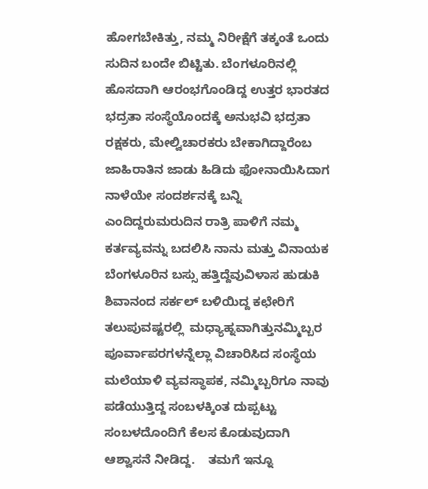ಹೋಗಬೇಕಿತ್ತು, ನಮ್ಮ ನಿರೀಕ್ಷೆಗೆ ತಕ್ಕಂತೆ ಒಂದು ಸುದಿನ ಬಂದೇ ಬಿಟ್ಟಿತು. ಬೆಂಗಳೂರಿನಲ್ಲಿ ಹೊಸದಾಗಿ ಆರಂಭಗೊಂಡಿದ್ದ ಉತ್ತರ ಭಾರತದ ಭದ್ರತಾ ಸಂಸ್ಥೆಯೊಂದಕ್ಕೆ ಅನುಭವಿ ಭದ್ರತಾ ರಕ್ಷಕರು, ಮೇಲ್ವಿಚಾರಕರು ಬೇಕಾಗಿದ್ದಾರೆಂಬ ಜಾಹಿರಾತಿನ ಜಾಡು ಹಿಡಿದು ಫೋನಾಯಿಸಿದಾಗ ನಾಳೆಯೇ ಸಂದರ್ಶನಕ್ಕೆ ಬನ್ನಿ ಎಂದಿದ್ದರುಮರುದಿನ ರಾತ್ರಿ ಪಾಳಿಗೆ ನಮ್ಮ ಕರ್ತವ್ಯವನ್ನು ಬದಲಿಸಿ ನಾನು ಮತ್ತು ವಿನಾಯಕ ಬೆಂಗಳೂರಿನ ಬಸ್ಸು ಹತ್ತಿದ್ದೆವುವಿಳಾಸ ಹುಡುಕಿ ಶಿವಾನಂದ ಸರ್ಕಲ್ ಬಳಿಯಿದ್ದ ಕಛೇರಿಗೆ ತಲುಪುವಷ್ಟರಲ್ಲಿ  ಮಧ್ಯಾಹ್ನವಾಗಿತ್ತುನಮ್ಮಿಬ್ಬರ ಪೂರ್ವಾಪರಗಳನ್ನೆಲ್ಲಾ ವಿಚಾರಿಸಿದ ಸಂಸ್ಥೆಯ ಮಲೆಯಾಳಿ ವ್ಯವಸ್ಥಾಪಕ, ನಮ್ಮಿಬ್ಬರಿಗೂ ನಾವು ಪಡೆಯುತ್ತಿದ್ದ ಸಂಬಳಕ್ಕಿಂತ ದುಪ್ಪಟ್ಟು ಸಂಬಳದೊಂದಿಗೆ ಕೆಲಸ ಕೊಡುವುದಾಗಿ ಆಶ್ವಾಸನೆ ನೀಡಿದ್ದ.    ತಮಗೆ ಇನ್ನೂ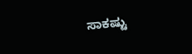ಸಾಕಷ್ಟು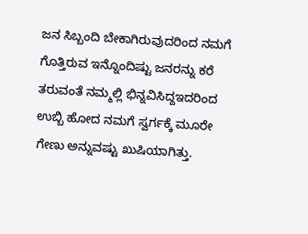ಜನ ಸಿಬ್ಬಂದಿ ಬೇಕಾಗಿರುವುದರಿಂದ ನಮಗೆ ಗೊತ್ತಿರುವ ಇನ್ನೊಂದಿಷ್ಟು ಜನರನ್ನು ಕರೆ ತರುವಂತೆ ನಮ್ಮಲ್ಲಿ ಭಿನ್ನವಿಸಿದ್ದಇದರಿಂದ ಉಬ್ಬಿ ಹೋದ ನಮಗೆ ಸ್ವರ್ಗಕ್ಕೆ ಮೂರೇ ಗೇಣು ಅನ್ನುವಷ್ಟು ಖುಷಿಯಾಗಿತ್ತು.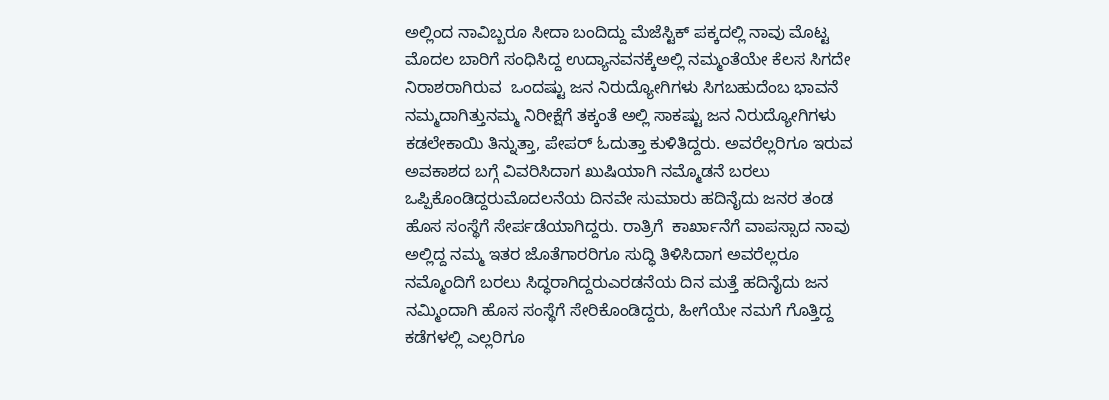ಅಲ್ಲಿಂದ ನಾವಿಬ್ಬರೂ ಸೀದಾ ಬಂದಿದ್ದು ಮೆಜೆಸ್ಟಿಕ್ ಪಕ್ಕದಲ್ಲಿ ನಾವು ಮೊಟ್ಟ ಮೊದಲ ಬಾರಿಗೆ ಸಂಧಿಸಿದ್ದ ಉದ್ಯಾನವನಕ್ಕೆಅಲ್ಲಿ ನಮ್ಮಂತೆಯೇ ಕೆಲಸ ಸಿಗದೇ ನಿರಾಶರಾಗಿರುವ  ಒಂದಷ್ಟು ಜನ ನಿರುದ್ಯೋಗಿಗಳು ಸಿಗಬಹುದೆಂಬ ಭಾವನೆ ನಮ್ಮದಾಗಿತ್ತುನಮ್ಮ ನಿರೀಕ್ಷೆಗೆ ತಕ್ಕಂತೆ ಅಲ್ಲಿ ಸಾಕಷ್ಟು ಜನ ನಿರುದ್ಯೋಗಿಗಳು ಕಡಲೇಕಾಯಿ ತಿನ್ನುತ್ತಾ, ಪೇಪರ್ ಓದುತ್ತಾ ಕುಳಿತಿದ್ದರು. ಅವರೆಲ್ಲರಿಗೂ ಇರುವ ಅವಕಾಶದ ಬಗ್ಗೆ ವಿವರಿಸಿದಾಗ ಖುಷಿಯಾಗಿ ನಮ್ಮೊಡನೆ ಬರಲು ಒಪ್ಪಿಕೊಂಡಿದ್ದರುಮೊದಲನೆಯ ದಿನವೇ ಸುಮಾರು ಹದಿನೈದು ಜನರ ತಂಡ ಹೊಸ ಸಂಸ್ಥೆಗೆ ಸೇರ್ಪಡೆಯಾಗಿದ್ದರು. ರಾತ್ರಿಗೆ  ಕಾರ್ಖಾನೆಗೆ ವಾಪಸ್ಸಾದ ನಾವು ಅಲ್ಲಿದ್ದ ನಮ್ಮ ಇತರ ಜೊತೆಗಾರರಿಗೂ ಸುದ್ಧಿ ತಿಳಿಸಿದಾಗ ಅವರೆಲ್ಲರೂ ನಮ್ಮೊಂದಿಗೆ ಬರಲು ಸಿದ್ಧರಾಗಿದ್ದರುಎರಡನೆಯ ದಿನ ಮತ್ತೆ ಹದಿನೈದು ಜನ ನಮ್ಮಿಂದಾಗಿ ಹೊಸ ಸಂಸ್ಥೆಗೆ ಸೇರಿಕೊಂಡಿದ್ದರು, ಹೀಗೆಯೇ ನಮಗೆ ಗೊತ್ತಿದ್ದ ಕಡೆಗಳಲ್ಲಿ ಎಲ್ಲರಿಗೂ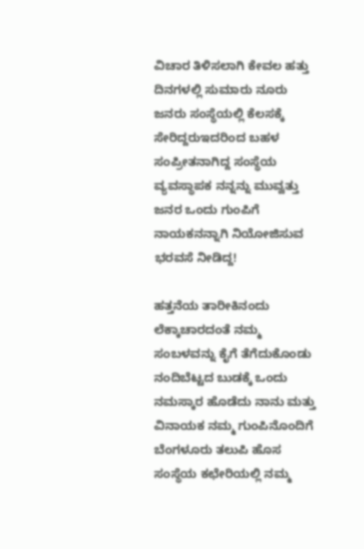ವಿಚಾರ ತಿಳಿಸಲಾಗಿ ಕೇವಲ ಹತ್ತು ದಿನಗಳಲ್ಲಿ ಸುಮಾರು ನೂರು ಜನರು ಸಂಸ್ಥೆಯಲ್ಲಿ ಕೆಲಸಕ್ಕೆ ಸೇರಿದ್ದರುಇದರಿಂದ ಬಹಳ ಸಂಪ್ರೀತನಾಗಿದ್ದ ಸಂಸ್ಥೆಯ ವ್ಯವಸ್ಥಾಪಕ ನನ್ನನ್ನು ಮುವ್ವತ್ತು ಜನರ ಒಂದು ಗುಂಪಿಗೆ ನಾಯಕನನ್ನಾಗಿ ನಿಯೋಜಿಸುವ ಭರವಸೆ ನೀಡಿದ್ದ!

ಹತ್ತನೆಯ ತಾರೀಕಿನಂದು  ಲೆಕ್ಕಾಚಾರದಂತೆ ನಮ್ಮ ಸಂಬಳವನ್ನು ಕೈಗೆ ತೆಗೆದುಕೊಂಡು ನಂದಿಬೆಟ್ಟದ ಬುಡಕ್ಕೆ ಒಂದು ನಮಸ್ಕಾರ ಹೊಡೆದು ನಾನು ಮತ್ತು ವಿನಾಯಕ ನಮ್ಮ ಗುಂಪಿನೊಂದಿಗೆ ಬೆಂಗಳೂರು ತಲುಪಿ ಹೊಸ ಸಂಸ್ಥೆಯ ಕಛೇರಿಯಲ್ಲಿ ನಮ್ಮ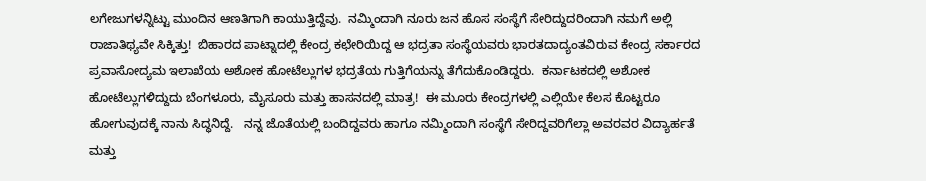ಲಗೇಜುಗಳನ್ನಿಟ್ಟು ಮುಂದಿನ ಆಣತಿಗಾಗಿ ಕಾಯುತ್ತಿದ್ದೆವು.  ನಮ್ಮಿಂದಾಗಿ ನೂರು ಜನ ಹೊಸ ಸಂಸ್ಥೆಗೆ ಸೇರಿದ್ದುದರಿಂದಾಗಿ ನಮಗೆ ಅಲ್ಲಿ ರಾಜಾತಿಥ್ಯವೇ ಸಿಕ್ಕಿತ್ತು!  ಬಿಹಾರದ ಪಾಟ್ನಾದಲ್ಲಿ ಕೇಂದ್ರ ಕಛೇರಿಯಿದ್ದ ಆ ಭದ್ರತಾ ಸಂಸ್ಥೆಯವರು ಭಾರತದಾದ್ಯಂತವಿರುವ ಕೇಂದ್ರ ಸರ್ಕಾರದ ಪ್ರವಾಸೋದ್ಯಮ ಇಲಾಖೆಯ ಅಶೋಕ ಹೋಟೆಲ್ಲುಗಳ ಭದ್ರತೆಯ ಗುತ್ತಿಗೆಯನ್ನು ತೆಗೆದುಕೊಂಡಿದ್ದರು.  ಕರ್ನಾಟಕದಲ್ಲಿ ಅಶೋಕ ಹೋಟೆಲ್ಲುಗಳಿದ್ದುದು ಬೆಂಗಳೂರು, ಮೈಸೂರು ಮತ್ತು ಹಾಸನದಲ್ಲಿ ಮಾತ್ರ!  ಈ ಮೂರು ಕೇಂದ್ರಗಳಲ್ಲಿ ಎಲ್ಲಿಯೇ ಕೆಲಸ ಕೊಟ್ಟರೂ ಹೋಗುವುದಕ್ಕೆ ನಾನು ಸಿದ್ಧನಿದ್ದೆ.   ನನ್ನ ಜೊತೆಯಲ್ಲಿ ಬಂದಿದ್ದವರು ಹಾಗೂ ನಮ್ಮಿಂದಾಗಿ ಸಂಸ್ಥೆಗೆ ಸೇರಿದ್ದವರಿಗೆಲ್ಲಾ ಅವರವರ ವಿದ್ಯಾರ್ಹತೆ ಮತ್ತು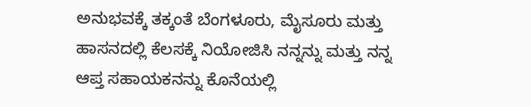ಅನುಭವಕ್ಕೆ ತಕ್ಕಂತೆ ಬೆಂಗಳೂರು, ಮೈಸೂರು ಮತ್ತು ಹಾಸನದಲ್ಲಿ ಕೆಲಸಕ್ಕೆ ನಿಯೋಜಿಸಿ ನನ್ನನ್ನು ಮತ್ತು ನನ್ನ ಆಪ್ತ ಸಹಾಯಕನನ್ನು ಕೊನೆಯಲ್ಲಿ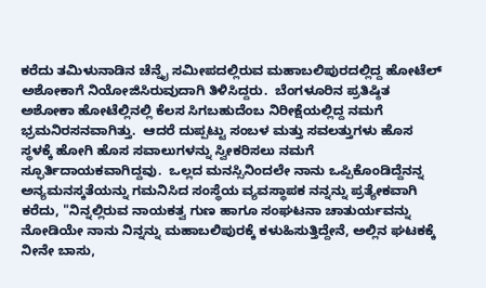ಕರೆದು ತಮಿಳುನಾಡಿನ ಚೆನ್ನೈ ಸಮೀಪದಲ್ಲಿರುವ ಮಹಾಬಲಿಪುರದಲ್ಲಿದ್ದ ಹೋಟೆಲ್ ಅಶೋಕಾಗೆ ನಿಯೋಜಿಸಿರುವುದಾಗಿ ತಿಳಿಸಿದ್ದರು.  ಬೆಂಗಳೂರಿನ ಪ್ರತಿಷ್ಠಿತ ಅಶೋಕಾ ಹೋಟೆಲ್ಲಿನಲ್ಲಿ ಕೆಲಸ ಸಿಗಬಹುದೆಂಬ ನಿರೀಕ್ಷೆಯಲ್ಲಿದ್ದ ನಮಗೆ ಭ್ರಮನಿರಸನವಾಗಿತ್ತು.  ಆದರೆ ದುಪ್ಪಟ್ಟು ಸಂಬಳ ಮತ್ತು ಸವಲತ್ತುಗಳು ಹೊಸ ಸ್ಥಳಕ್ಕೆ ಹೋಗಿ ಹೊಸ ಸವಾಲುಗಳನ್ನು ಸ್ವೀಕರಿಸಲು ನಮಗೆ ಸ್ಫೂರ್ತಿದಾಯಕವಾಗಿದ್ದವು.  ಒಲ್ಲದ ಮನಸ್ಸಿನಿಂದಲೇ ನಾನು ಒಪ್ಪಿಕೊಂಡಿದ್ದೆನನ್ನ ಅನ್ಯಮನಸ್ಕತೆಯನ್ನು ಗಮನಿಸಿದ ಸಂಸ್ಥೆಯ ವ್ಯವಸ್ಥಾಪಕ ನನ್ನನ್ನು ಪ್ರತ್ಯೇಕವಾಗಿ ಕರೆದು, "ನಿನ್ನಲ್ಲಿರುವ ನಾಯಕತ್ವ ಗುಣ ಹಾಗೂ ಸಂಘಟನಾ ಚಾತುರ್ಯವನ್ನು ನೋಡಿಯೇ ನಾನು ನಿನ್ನನ್ನು ಮಹಾಬಲಿಪುರಕ್ಕೆ ಕಳುಹಿಸುತ್ತಿದ್ದೇನೆ, ಅಲ್ಲಿನ ಘಟಕಕ್ಕೆ ನೀನೇ ಬಾಸು,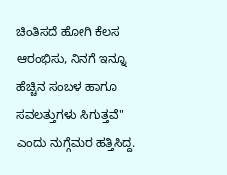ಚಿಂತಿಸದೆ ಹೋಗಿ ಕೆಲಸ ಆರಂಭಿಸು, ನಿನಗೆ ಇನ್ನೂ ಹೆಚ್ಚಿನ ಸಂಬಳ ಹಾಗೂ ಸವಲತ್ತುಗಳು ಸಿಗುತ್ತವೆ" ಎಂದು ನುಗ್ಗೆಮರ ಹತ್ತಿಸಿದ್ದ.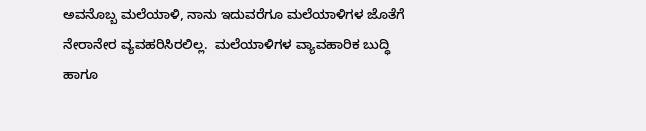ಅವನೊಬ್ಬ ಮಲೆಯಾಳಿ, ನಾನು ಇದುವರೆಗೂ ಮಲೆಯಾಳಿಗಳ ಜೊತೆಗೆ ನೇರಾನೇರ ವ್ಯವಹರಿಸಿರಲಿಲ್ಲ.  ಮಲೆಯಾಳಿಗಳ ವ್ಯಾವಹಾರಿಕ ಬುದ್ಧಿ ಹಾಗೂ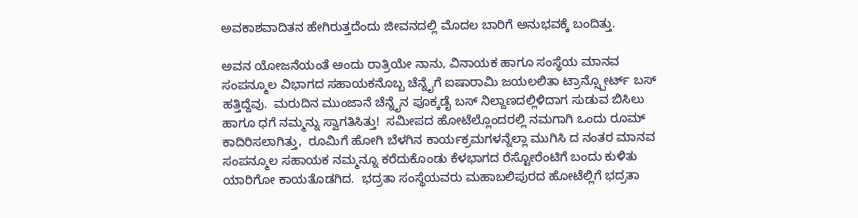ಅವಕಾಶವಾದಿತನ ಹೇಗಿರುತ್ತದೆಂದು ಜೀವನದಲ್ಲಿ ಮೊದಲ ಬಾರಿಗೆ ಅನುಭವಕ್ಕೆ ಬಂದಿತ್ತು.

ಅವನ ಯೋಜನೆಯಂತೆ ಅಂದು ರಾತ್ರಿಯೇ ನಾನು, ವಿನಾಯಕ ಹಾಗೂ ಸಂಸ್ಥೆಯ ಮಾನವ ಸಂಪನ್ಮೂಲ ವಿಭಾಗದ ಸಹಾಯಕನೊಬ್ಬ ಚೆನ್ನೈಗೆ ಐಷಾರಾಮಿ ಜಯಲಲಿತಾ ಟ್ರಾನ್ಸ್ಪೋರ್ಟ್ ಬಸ್ ಹತ್ತಿದ್ದೆವು.  ಮರುದಿನ ಮುಂಜಾನೆ ಚೆನ್ನೈನ ಪೂಕ್ಕಡೈ ಬಸ್ ನಿಲ್ದಾಣದಲ್ಲಿಳಿದಾಗ ಸುಡುವ ಬಿಸಿಲು ಹಾಗೂ ಧಗೆ ನಮ್ಮನ್ನು ಸ್ವಾಗತಿಸಿತ್ತು!  ಸಮೀಪದ ಹೋಟೆಲ್ಲೊಂದರಲ್ಲಿ ನಮಗಾಗಿ ಒಂದು ರೂಮ್ ಕಾದಿರಿಸಲಾಗಿತ್ತು,  ರೂಮಿಗೆ ಹೋಗಿ ಬೆಳಗಿನ ಕಾರ್ಯಕ್ರಮಗಳನ್ನೆಲ್ಲಾ ಮುಗಿಸಿ ದ ನಂತರ ಮಾನವ ಸಂಪನ್ಮೂಲ ಸಹಾಯಕ ನಮ್ಮನ್ನೂ ಕರೆದುಕೊಂಡು ಕೆಳಭಾಗದ ರೆಸ್ಟೋರೆಂಟಿಗೆ ಬಂದು ಕುಳಿತು ಯಾರಿಗೋ ಕಾಯತೊಡಗಿದ.  ಭದ್ರತಾ ಸಂಸ್ಥೆಯವರು ಮಹಾಬಲಿಪುರದ ಹೋಟೆಲ್ಲಿಗೆ ಭದ್ರತಾ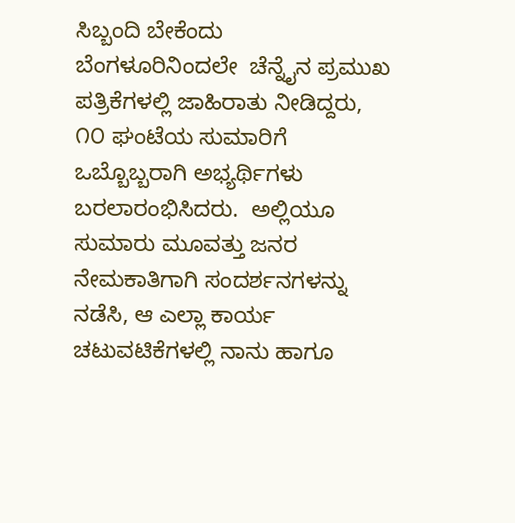ಸಿಬ್ಬಂದಿ ಬೇಕೆಂದು  ಬೆಂಗಳೂರಿನಿಂದಲೇ  ಚೆನ್ನೈನ ಪ್ರಮುಖ ಪತ್ರಿಕೆಗಳಲ್ಲಿ ಜಾಹಿರಾತು ನೀಡಿದ್ದರು, ೧೦ ಘಂಟೆಯ ಸುಮಾರಿಗೆ ಒಬ್ಬೊಬ್ಬರಾಗಿ ಅಭ್ಯರ್ಥಿಗಳು ಬರಲಾರಂಭಿಸಿದರು.  ಅಲ್ಲಿಯೂ ಸುಮಾರು ಮೂವತ್ತು ಜನರ ನೇಮಕಾತಿಗಾಗಿ ಸಂದರ್ಶನಗಳನ್ನು ನಡೆಸಿ, ಆ ಎಲ್ಲಾ ಕಾರ್ಯ ಚಟುವಟಿಕೆಗಳಲ್ಲಿ ನಾನು ಹಾಗೂ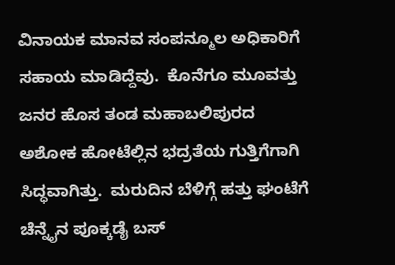ವಿನಾಯಕ ಮಾನವ ಸಂಪನ್ಮೂಲ ಅಧಿಕಾರಿಗೆ ಸಹಾಯ ಮಾಡಿದ್ದೆವು.  ಕೊನೆಗೂ ಮೂವತ್ತು ಜನರ ಹೊಸ ತಂಡ ಮಹಾಬಲಿಪುರದ ಅಶೋಕ ಹೋಟೆಲ್ಲಿನ ಭದ್ರತೆಯ ಗುತ್ತಿಗೆಗಾಗಿ ಸಿದ್ಧವಾಗಿತ್ತು.  ಮರುದಿನ ಬೆಳಿಗ್ಗೆ ಹತ್ತು ಘಂಟೆಗೆ ಚೆನ್ನೈನ ಪೂಕ್ಕಡೈ ಬಸ್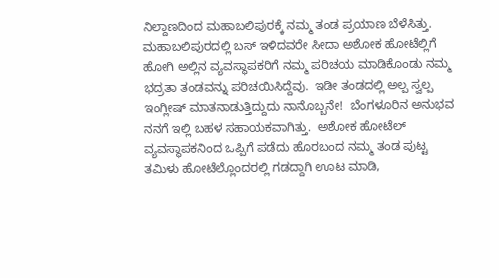ನಿಲ್ದಾಣದಿಂದ ಮಹಾಬಲಿಪುರಕ್ಕೆ ನಮ್ಮ ತಂಡ ಪ್ರಯಾಣ ಬೆಳೆಸಿತ್ತು. ಮಹಾಬಲಿಪುರದಲ್ಲಿ ಬಸ್ ಇಳಿದವರೇ ಸೀದಾ ಅಶೋಕ ಹೋಟೆಲ್ಲಿಗೆ ಹೋಗಿ ಅಲ್ಲಿನ ವ್ಯವಸ್ಥಾಪಕರಿಗೆ ನಮ್ಮ ಪರಿಚಯ ಮಾಡಿಕೊಂಡು ನಮ್ಮ ಭದ್ರತಾ ತಂಡವನ್ನು ಪರಿಚಯಿಸಿದ್ದೆವು.  ಇಡೀ ತಂಡದಲ್ಲಿ ಅಲ್ಪ ಸ್ವಲ್ಪ ಇಂಗ್ಲೀಷ್ ಮಾತನಾಡುತ್ತಿದ್ದುದು ನಾನೊಬ್ಬನೇ!  ಬೆಂಗಳೂರಿನ ಅನುಭವ ನನಗೆ ಇಲ್ಲಿ ಬಹಳ ಸಹಾಯಕವಾಗಿತ್ತು.  ಅಶೋಕ ಹೋಟೆಲ್ ವ್ಯವಸ್ಥಾಪಕನಿಂದ ಒಪ್ಪಿಗೆ ಪಡೆದು ಹೊರಬಂದ ನಮ್ಮ ತಂಡ ಪುಟ್ಟ ತಮಿಳು ಹೋಟೆಲ್ಲೊಂದರಲ್ಲಿ ಗಡದ್ದಾಗಿ ಊಟ ಮಾಡಿ,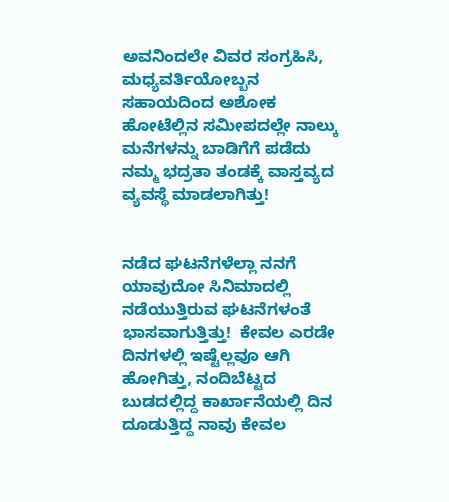ಅವನಿಂದಲೇ ವಿವರ ಸಂಗ್ರಹಿಸಿ, ಮಧ್ಯವರ್ತಿಯೋಬ್ಬನ ಸಹಾಯದಿಂದ ಅಶೋಕ ಹೋಟೆಲ್ಲಿನ ಸಮೀಪದಲ್ಲೇ ನಾಲ್ಕು ಮನೆಗಳನ್ನು ಬಾಡಿಗೆಗೆ ಪಡೆದು ನಮ್ಮ ಭದ್ರತಾ ತಂಡಕ್ಕೆ ವಾಸ್ತವ್ಯದ ವ್ಯವಸ್ಥೆ ಮಾಡಲಾಗಿತ್ತು!


ನಡೆದ ಘಟನೆಗಳೆಲ್ಲಾ ನನಗೆ ಯಾವುದೋ ಸಿನಿಮಾದಲ್ಲಿ ನಡೆಯುತ್ತಿರುವ ಘಟನೆಗಳಂತೆ ಭಾಸವಾಗುತ್ತಿತ್ತು!  ಕೇವಲ ಎರಡೇ ದಿನಗಳಲ್ಲಿ ಇಷ್ಟೆಲ್ಲವೂ ಆಗಿ ಹೋಗಿತ್ತು, ನಂದಿಬೆಟ್ಟದ ಬುಡದಲ್ಲಿದ್ದ ಕಾರ್ಖಾನೆಯಲ್ಲಿ ದಿನ ದೂಡುತ್ತಿದ್ದ ನಾವು ಕೇವಲ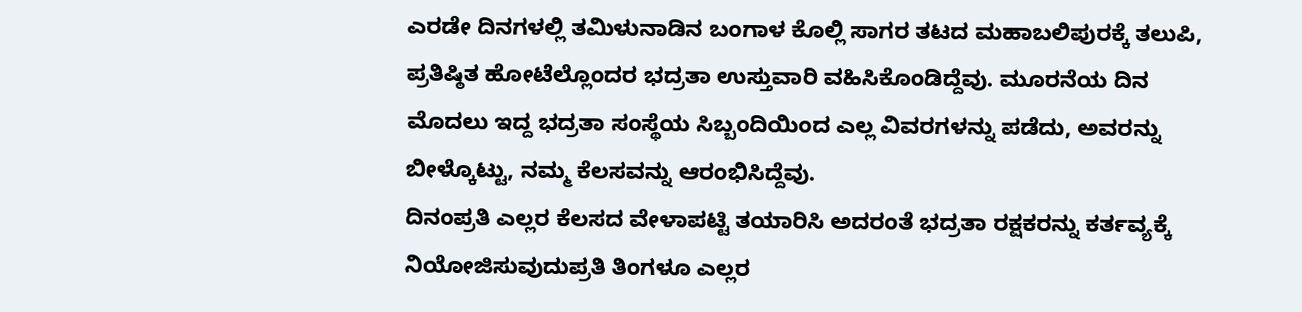ಎರಡೇ ದಿನಗಳಲ್ಲಿ ತಮಿಳುನಾಡಿನ ಬಂಗಾಳ ಕೊಲ್ಲಿ ಸಾಗರ ತಟದ ಮಹಾಬಲಿಪುರಕ್ಕೆ ತಲುಪಿ, ಪ್ರತಿಷ್ಠಿತ ಹೋಟೆಲ್ಲೊಂದರ ಭದ್ರತಾ ಉಸ್ತುವಾರಿ ವಹಿಸಿಕೊಂಡಿದ್ದೆವು. ಮೂರನೆಯ ದಿನ  ಮೊದಲು ಇದ್ದ ಭದ್ರತಾ ಸಂಸ್ಥೆಯ ಸಿಬ್ಬಂದಿಯಿಂದ ಎಲ್ಲ ವಿವರಗಳನ್ನು ಪಡೆದು, ಅವರನ್ನು ಬೀಳ್ಕೊಟ್ಟು, ನಮ್ಮ ಕೆಲಸವನ್ನು ಆರಂಭಿಸಿದ್ದೆವು.
ದಿನಂಪ್ರತಿ ಎಲ್ಲರ ಕೆಲಸದ ವೇಳಾಪಟ್ಟಿ ತಯಾರಿಸಿ ಅದರಂತೆ ಭದ್ರತಾ ರಕ್ಷಕರನ್ನು ಕರ್ತವ್ಯಕ್ಕೆ ನಿಯೋಜಿಸುವುದುಪ್ರತಿ ತಿಂಗಳೂ ಎಲ್ಲರ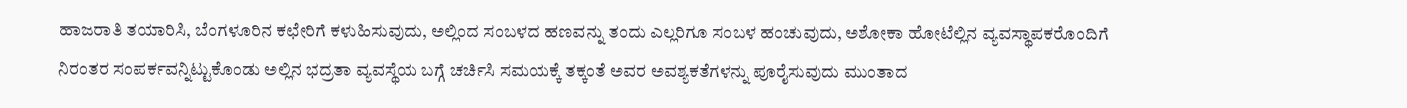ಹಾಜರಾತಿ ತಯಾರಿಸಿ, ಬೆಂಗಳೂರಿನ ಕಛೇರಿಗೆ ಕಳುಹಿಸುವುದು, ಅಲ್ಲಿಂದ ಸಂಬಳದ ಹಣವನ್ನು ತಂದು ಎಲ್ಲರಿಗೂ ಸಂಬಳ ಹಂಚುವುದು, ಅಶೋಕಾ ಹೋಟೆಲ್ಲಿನ ವ್ಯವಸ್ಥಾಪಕರೊಂದಿಗೆ ನಿರಂತರ ಸಂಪರ್ಕವನ್ನಿಟ್ಟುಕೊಂಡು ಅಲ್ಲಿನ ಭದ್ರತಾ ವ್ಯವಸ್ಥೆಯ ಬಗ್ಗೆ ಚರ್ಚಿಸಿ ಸಮಯಕ್ಕೆ ತಕ್ಕಂತೆ ಅವರ ಅವಶ್ಯಕತೆಗಳನ್ನು ಪೂರೈಸುವುದು ಮುಂತಾದ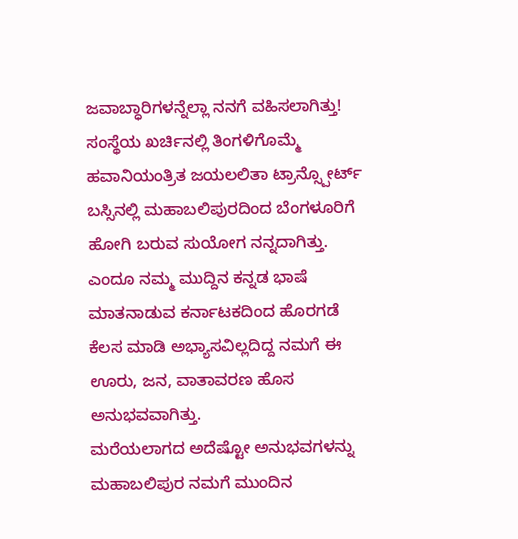ಜವಾಬ್ಧಾರಿಗಳನ್ನೆಲ್ಲಾ ನನಗೆ ವಹಿಸಲಾಗಿತ್ತು!  ಸಂಸ್ಥೆಯ ಖರ್ಚಿನಲ್ಲಿ ತಿಂಗಳಿಗೊಮ್ಮೆ ಹವಾನಿಯಂತ್ರಿತ ಜಯಲಲಿತಾ ಟ್ರಾನ್ಸ್ಪೋರ್ಟ್ ಬಸ್ಸಿನಲ್ಲಿ ಮಹಾಬಲಿಪುರದಿಂದ ಬೆಂಗಳೂರಿಗೆ ಹೋಗಿ ಬರುವ ಸುಯೋಗ ನನ್ನದಾಗಿತ್ತು.  ಎಂದೂ ನಮ್ಮ ಮುದ್ದಿನ ಕನ್ನಡ ಭಾಷೆ ಮಾತನಾಡುವ ಕರ್ನಾಟಕದಿಂದ ಹೊರಗಡೆ ಕೆಲಸ ಮಾಡಿ ಅಭ್ಯಾಸವಿಲ್ಲದಿದ್ದ ನಮಗೆ ಈ ಊರು, ಜನ, ವಾತಾವರಣ ಹೊಸ ಅನುಭವವಾಗಿತ್ತು.
ಮರೆಯಲಾಗದ ಅದೆಷ್ಟೋ ಅನುಭವಗಳನ್ನು ಮಹಾಬಲಿಪುರ ನಮಗೆ ಮುಂದಿನ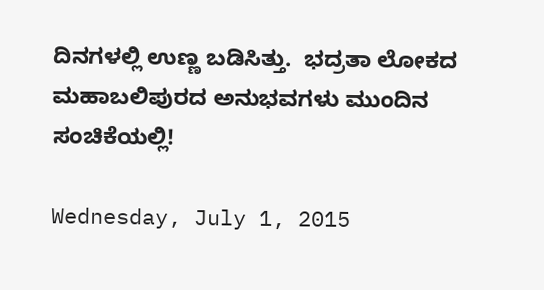ದಿನಗಳಲ್ಲಿ ಉಣ್ಣ ಬಡಿಸಿತ್ತು.  ಭದ್ರತಾ ಲೋಕದ ಮಹಾಬಲಿಪುರದ ಅನುಭವಗಳು ಮುಂದಿನ ಸಂಚಿಕೆಯಲ್ಲಿ!

Wednesday, July 1, 2015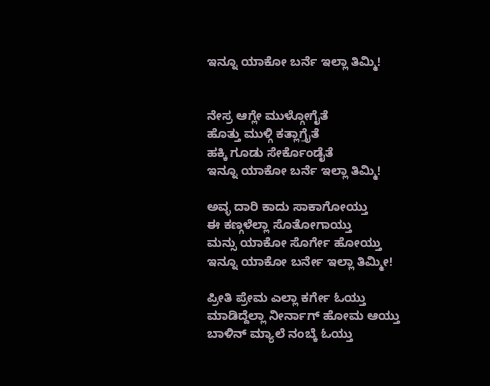ಇನ್ನೂ ಯಾಕೋ ಬರ್ನೆ ಇಲ್ಲಾ ತಿಮ್ಮಿ!


ನೇಸ್ರ ಆಗ್ಲೇ ಮುಳ್ಗೋಗೈತೆ
ಹೊತ್ತು ಮುಳ್ಗಿ ಕತ್ಲಾಗ್ತೈತೆ
ಹಕ್ಕಿ ಗೂಡು ಸೇರ್ಕೊಂಡೈತೆ
ಇನ್ನೂ ಯಾಕೋ ಬರ್ನೆ ಇಲ್ಲಾ ತಿಮ್ಮಿ!

ಅವ್ಳ ದಾರಿ ಕಾದು ಸಾಕಾಗೋಯ್ತು
ಈ ಕಣ್ಗಳೆಲ್ಲಾ ಸೊತೋಗಾಯ್ತು
ಮನ್ಸು ಯಾಕೋ ಸೊರ್ಗೇ ಹೋಯ್ತು
ಇನ್ನೂ ಯಾಕೋ ಬರ್ನೇ ಇಲ್ಲಾ ತಿಮ್ಮೀ!

ಪ್ರೀತಿ ಪ್ರೇಮ ಎಲ್ಲಾ ಕರ್ಗೇ ಓಯ್ತು
ಮಾಡಿದ್ದೆಲ್ಲಾ ನೀರ್ನಾಗ್ ಹೋಮ ಆಯ್ತು
ಬಾಳಿನ್ ಮ್ಯಾಲೆ ನಂಬ್ಕೆ ಓಯ್ತು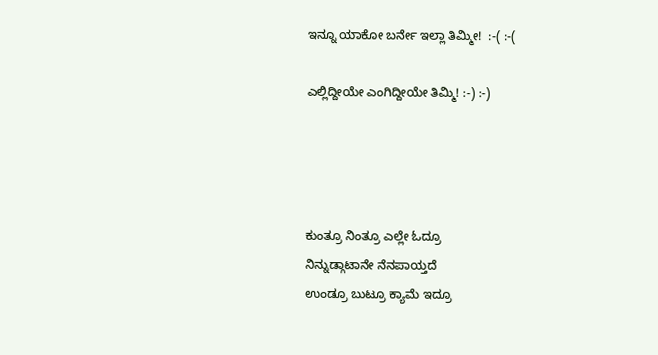ಇನ್ನೂ ಯಾಕೋ ಬರ್ನೇ ಇಲ್ಲಾ ತಿಮ್ಮೀ!  :-( :-(

ಎಲ್ಲಿದ್ದೀಯೇ ಎಂಗಿದ್ದೀಯೇ ತಿಮ್ಮಿ! :-) :-)




ಕುಂತ್ರೂ ನಿಂತ್ರೂ ಎಲ್ಲೇ ಓದ್ರೂ
ನಿನ್ನುಡ್ಗಾಟಾನೇ ನೆನಪಾಯ್ತದೆ
ಉಂಡ್ರೂ ಬುಟ್ರೂ ಕ್ಯಾಮೆ ಇದ್ರೂ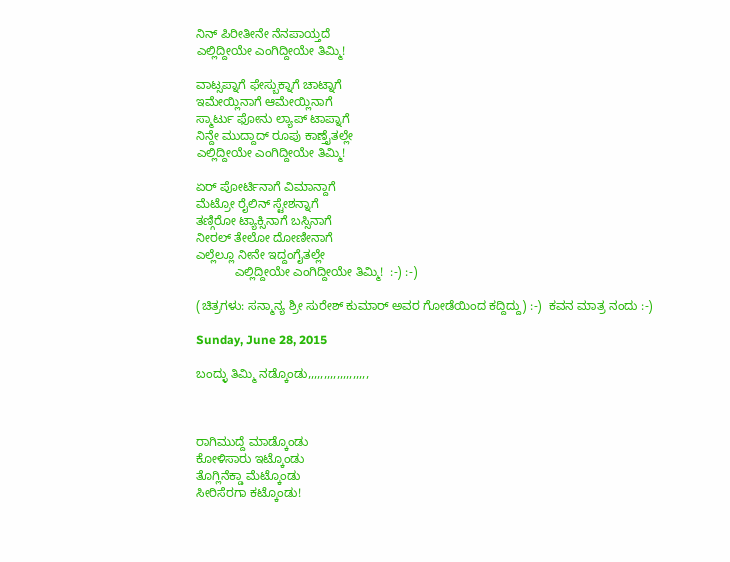ನಿನ್ ಪಿರೀತೀನೇ ನೆನಪಾಯ್ತದೆ
ಎಲ್ಲಿದ್ದೀಯೇ ಎಂಗಿದ್ದೀಯೇ ತಿಮ್ಮಿ!

ವಾಟ್ಸಪ್ನಾಗೆ ಫೇಸ್ಬುಕ್ನಾಗೆ ಚಾಟ್ನಾಗೆ
ಇಮೇಯ್ಲಿನಾಗೆ ಆಮೇಯ್ಲಿನಾಗೆ
ಸ್ಮಾರ್ಟು ಫೋನು ಲ್ಯಾಪ್ ಟಾಪ್ನಾಗೆ
ನಿನ್ದೇ ಮುದ್ದಾದ್ ರೂಪು ಕಾಣ್ತೈತಲ್ಲೇ
ಎಲ್ಲಿದ್ದೀಯೇ ಎಂಗಿದ್ದೀಯೇ ತಿಮ್ಮಿ!

ಏರ್ ಪೋರ್ಟಿನಾಗೆ ವಿಮಾನ್ದಾಗೆ
ಮೆಟ್ರೋ ರೈಲಿನ್ ಸ್ಟೇಶನ್ನಾಗೆ
ತಣ್ಗಿರೋ ಟ್ಯಾಕ್ಸಿನಾಗೆ ಬಸ್ಸಿನಾಗೆ
ನೀರಲ್ ತೇಲೋ ದೋಣೀನಾಗೆ
ಎಲ್ಲೆಲ್ಲೂ ನೀನೇ ಇದ್ದಂಗೈತಲ್ಲೇ
           ಎಲ್ಲಿದ್ದೀಯೇ ಎಂಗಿದ್ದೀಯೇ ತಿಮ್ಮಿ!  :-) :-)

(ಚಿತ್ರಗಳು: ಸನ್ಮಾನ್ಯ ಶ್ರೀ ಸುರೇಶ್ ಕುಮಾರ್ ಅವರ ಗೋಡೆಯಿಂದ ಕದ್ದಿದ್ದು) :-)  ಕವನ ಮಾತ್ರ ನಂದು :-)

Sunday, June 28, 2015

ಬಂದ್ಳು ತಿಮ್ಮಿ ನಡ್ಕೊಂಡು,,,,,,,,,,,,,,,,,,,



ರಾಗಿಮುದ್ದೆ ಮಾಡ್ಕೊಂಡು
ಕೋಳಿಸಾರು ಇಟ್ಕೊಂಡು
ತೊಗ್ಲಿನೆಕ್ಡಾ ಮೆಟ್ಕೊಂಡು
ಸೀರಿಸೆರಗಾ ಕಟ್ಕೊಂಡು!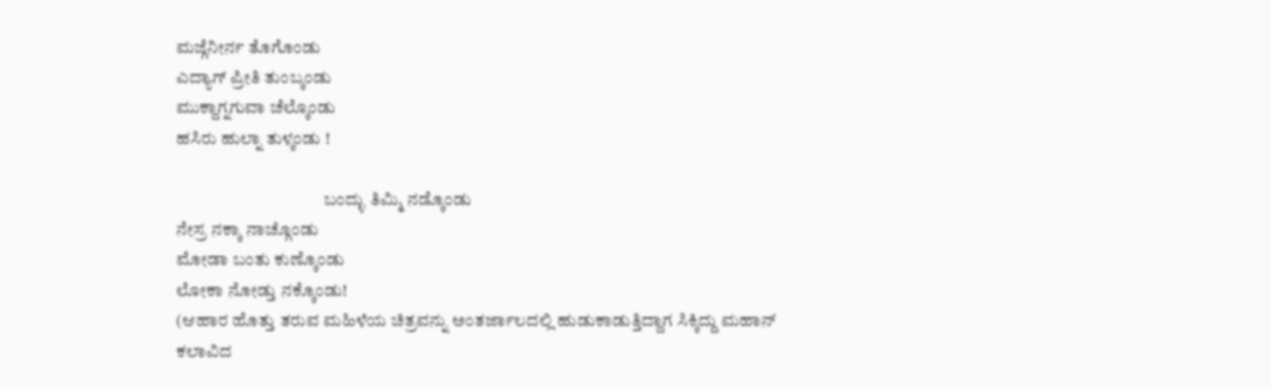ಮಜ್ಗೆನೀರ್ನ ತೊಗೊಂಡು
ಎದ್ಯಾಗ್ ಪ್ರೀತಿ ತುಂಬ್ಕಂಡು
ಮುಕ್ದಾಗ್ನಗುವಾ ಚೆಲ್ಕೊಂಡು
ಹಸಿರು ಹುಲ್ನಾ ತುಳ್ಕಂಡು !

                                          ಬಂದ್ಳು ತಿಮ್ಮಿ ನಡ್ಕೊಂಡು
ನೇಸ್ರ ನಕ್ಕಾ ನಾಚ್ಗೊಂಡು
ಮೋಡಾ ಬಂತು ಕುಣ್ಕೊಂಡು
ಲೋಕಾ ನೋಡ್ತು ನಕ್ಕೊಂಡು!
(ಆಹಾರ ಹೊತ್ತು ತರುವ ಮಹಿಳೆಯ ಚಿತ್ರವನ್ನು ಅಂತರ್ಜಾಲದಲ್ಲಿ ಹುಡುಕಾಡುತ್ತಿದ್ದಾಗ ಸಿಕ್ಕಿದ್ದು ಮಹಾನ್ ಕಲಾವಿದ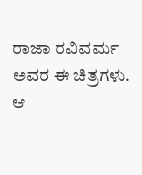ರಾಜಾ ರವಿವರ್ಮ ಅವರ ಈ ಚಿತ್ರಗಳು. ಆ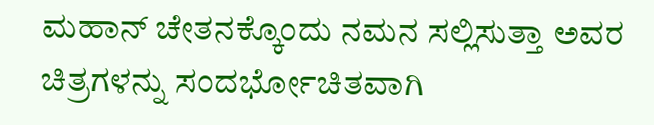ಮಹಾನ್ ಚೇತನಕ್ಕೊಂದು ನಮನ ಸಲ್ಲಿಸುತ್ತಾ ಅವರ ಚಿತ್ರಗಳನ್ನು ಸಂದರ್ಭೋಚಿತವಾಗಿ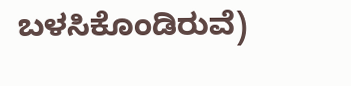ಬಳಸಿಕೊಂಡಿರುವೆ)